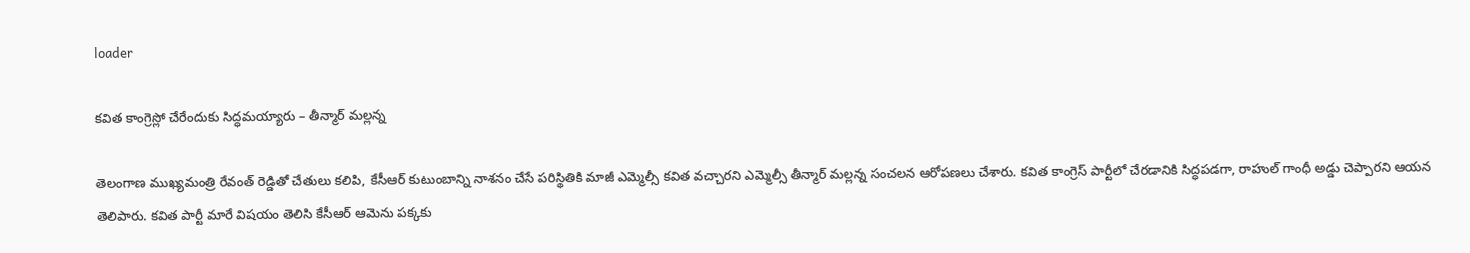loader

కవిత కాంగ్రెస్లో చేరేందుకు సిద్ధమయ్యారు – తీన్మార్ మల్లన్న

తెలంగాణ ముఖ్యమంత్రి రేవంత్ రెడ్డితో చేతులు కలిపి, కేసీఆర్ కుటుంబాన్ని నాశనం చేసే పరిస్థితికి మాజీ ఎమ్మెల్సీ కవిత వచ్చారని ఎమ్మెల్సీ తీన్మార్ మల్లన్న సంచలన ఆరోపణలు చేశారు. కవిత కాంగ్రెస్ పార్టీలో చేరడానికి సిద్ధపడగా, రాహుల్ గాంధీ అడ్డు చెప్పారని ఆయన తెలిపారు. కవిత పార్టీ మారే విషయం తెలిసి కేసీఆర్ ఆమెను పక్కకు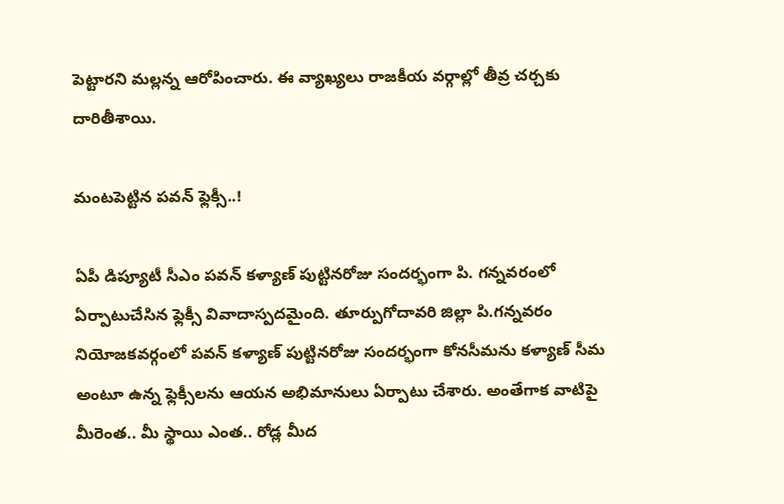పెట్టారని మల్లన్న ఆరోపించారు. ఈ వ్యాఖ్యలు రాజకీయ వర్గాల్లో తీవ్ర చర్చకు దారితీశాయి.

మంటపెట్టిన పవన్ ఫ్లెక్సీ..!

ఏపీ డిప్యూటీ సీఎం పవన్ కళ్యాణ్ పుట్టినరోజు సందర్భంగా పి. గన్నవరంలో ఏర్పాటుచేసిన ఫ్లెక్సీ వివాదాస్పదమైంది. తూర్పుగోదావరి జిల్లా పి.గన్నవరం నియోజకవర్గంలో పవన్ కళ్యాణ్ పుట్టినరోజు సందర్భంగా కోనసీమను కళ్యాణ్ సీమ అంటూ ఉన్న ఫ్లెక్సీలను ఆయన అభిమానులు ఏర్పాటు చేశారు. అంతేగాక వాటిపై మీరెంత‌.. మీ స్థాయి ఎంత‌.. రోడ్ల మీద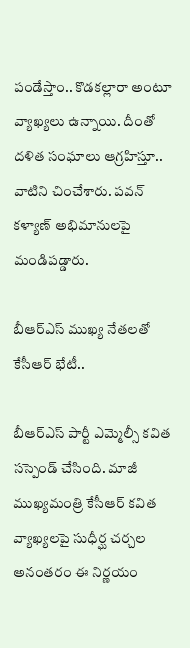పండేస్తాం.. కొడ‌కల్లారా అంటూ వ్యాఖ్యలు ఉన్నాయి. దీంతో దళిత సంఘాలు ఆగ్రహిస్తూ.. వాటిని చించేశారు. పవన్ కళ్యాణ్ అభిమానులపై మండిపడ్డారు.

బీఆర్ఎస్ ముఖ్య నేతలతో కేసీఆర్ భేటీ..

బీఆర్ఎస్ పార్టీ ఎమ్మెల్సీ కవిత సస్పెండ్ చేసింది. మాజీ ముఖ్యమంత్రి కేసీఆర్ కవిత వ్యాఖ్యలపై సుధీర్ఘ చర్చల అనంతరం ఈ నిర్ణయం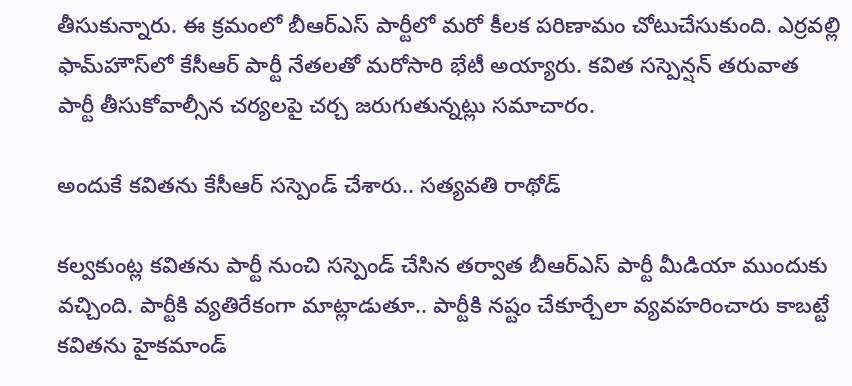తీసుకున్నారు. ఈ క్రమంలో బీఆర్ఎస్ పార్టీలో మరో కీలక పరిణామం చోటుచేసుకుంది. ఎర్రవల్లి ఫామ్‌హౌస్‌లో కేసీఆర్‌ పార్టీ నేతలతో మరోసారి భేటీ అయ్యారు. కవిత సస్పెన్షన్‌‌ తరువాత పార్టీ తీసుకోవాల్సీన చర్యలపై చర్చ జరుగుతున్నట్లు సమాచారం.

అందుకే కవితను కేసీఆర్ సస్పెండ్ చేశారు.. సత్యవతి రాథోడ్

కల్వకుంట్ల కవితను పార్టీ నుంచి సస్పెండ్ చేసిన తర్వాత బీఆర్ఎస్ పార్టీ మీడియా ముందుకు వచ్చింది. పార్టీకి వ్యతిరేకంగా మాట్లాడుతూ.. పార్టీకి నష్టం చేకూర్చేలా వ్యవహరించారు కాబట్టే కవితను హైకమాండ్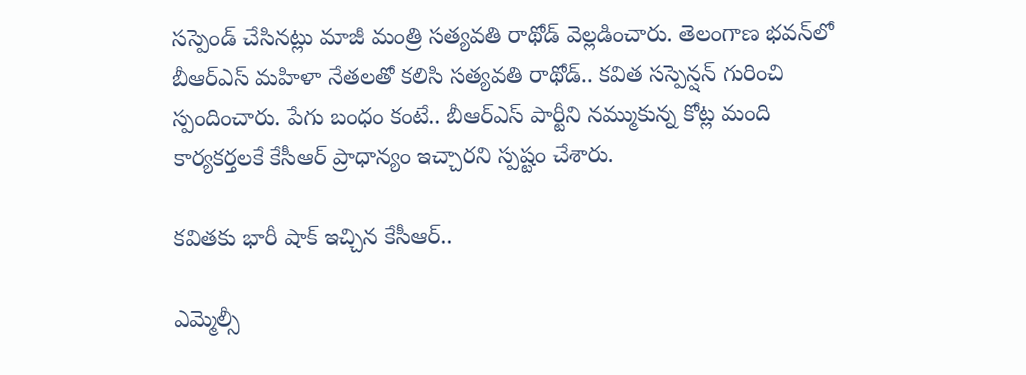సస్పెండ్ చేసినట్లు మాజీ మంత్రి సత్యవతి రాథోడ్ వెల్లడించారు. తెలంగాణ భవన్‌లో బీఆర్ఎస్ మహిళా నేతలతో కలిసి సత్యవతి రాథోడ్.. కవిత సస్పెన్షన్ గురించి స్పందించారు. పేగు బంధం కంటే.. బీఆర్ఎస్ పార్టీని నమ్ముకున్న కోట్ల మంది కార్యకర్తలకే కేసీఆర్ ప్రాధాన్యం ఇచ్చారని స్పష్టం చేశారు.

కవితకు భారీ షాక్ ఇచ్చిన కేసీఆర్..

ఎమ్మెల్సీ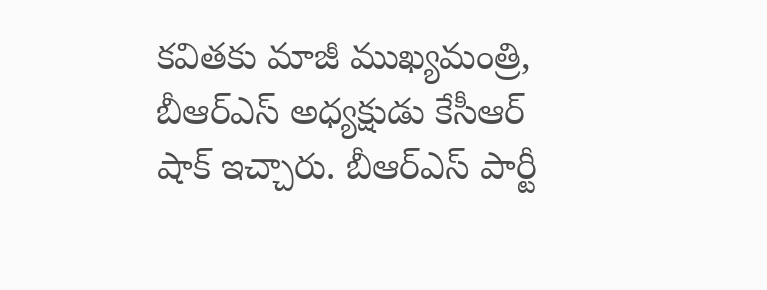కవితకు మాజీ ముఖ్యమంత్రి, బీఆర్ఎస్ అధ్యక్షుడు కేసీఆర్ షాక్ ఇచ్చారు. బీఆర్ఎస్ పార్టీ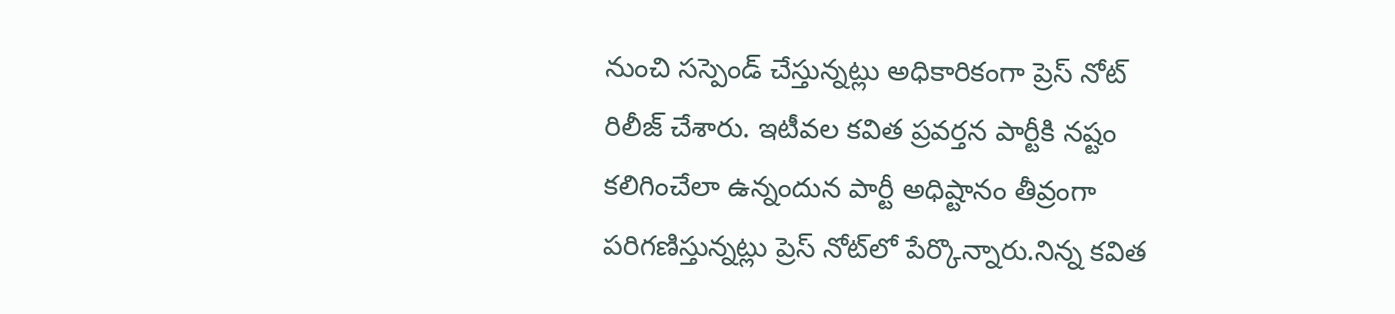నుంచి సస్పెండ్ చేస్తున్నట్లు అధికారికంగా ప్రెస్ నోట్ రిలీజ్ చేశారు. ఇటీవల కవిత ప్రవర్తన పార్టీకి నష్టం కలిగించేలా ఉన్నందున పార్టీ అధిష్టానం తీవ్రంగా పరిగణిస్తున్నట్లు ప్రెస్ నోట్‌లో పేర్కొన్నారు.నిన్న కవిత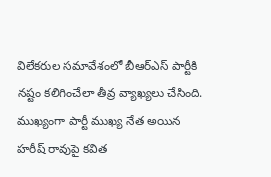విలేకరుల సమావేశంలో బీఆర్ఎస్ పార్టీకి నష్టం కలిగించేలా తీవ్ర వ్యాఖ్యలు చేసింది. ముఖ్యంగా పార్టీ ముఖ్య నేత అయిన హరీష్ రావుపై కవిత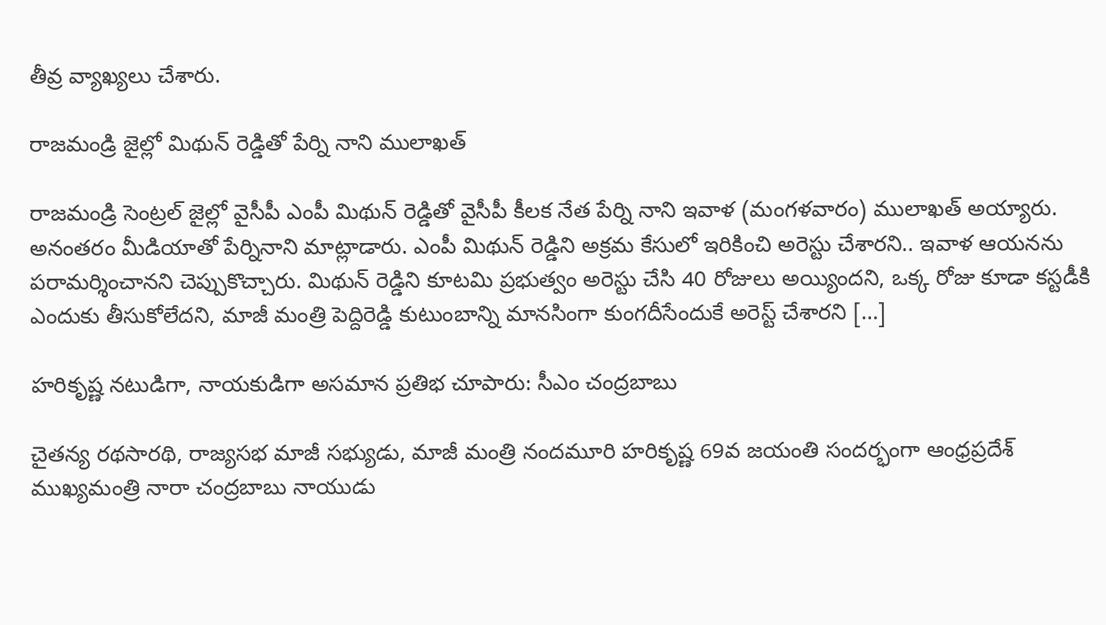తీవ్ర వ్యాఖ్యలు చేశారు.

రాజమండ్రి జైల్లో మిథున్ రెడ్డితో పేర్ని నాని ములాఖత్

రాజమండ్రి సెంట్రల్ జైల్లో వైసీపీ ఎంపీ మిథున్ రెడ్డితో వైసీపీ కీలక నేత పేర్ని నాని ఇవాళ (మంగళవారం) ములాఖత్ అయ్యారు. అనంతరం మీడియాతో పేర్నినాని మాట్లాడారు. ఎంపీ మిథున్ రెడ్డిని అక్రమ కేసులో ఇరికించి అరెస్టు చేశారని.. ఇవాళ ఆయనను పరామర్శించానని చెప్పుకొచ్చారు. మిథున్ రెడ్డిని కూటమి ప్రభుత్వం అరెస్టు చేసి 40 రోజులు అయ్యిందని, ఒక్క రోజు కూడా కస్టడీకి ఎందుకు తీసుకోలేదని, మాజీ మంత్రి పెద్దిరెడ్డి కుటుంబాన్ని మానసింగా కుంగదీసేందుకే అరెస్ట్ చేశారని […]

హరికృష్ణ నటుడిగా, నాయకుడిగా అసమాన ప్రతిభ చూపారు: సీఎం చంద్రబాబు

చైతన్య రథసారథి, రాజ్యసభ మాజీ సభ్యుడు, మాజీ మంత్రి నందమూరి హరికృష్ణ 69వ జయంతి సందర్భంగా ఆంధ్రప్రదేశ్ ముఖ్యమంత్రి నారా చంద్రబాబు నాయుడు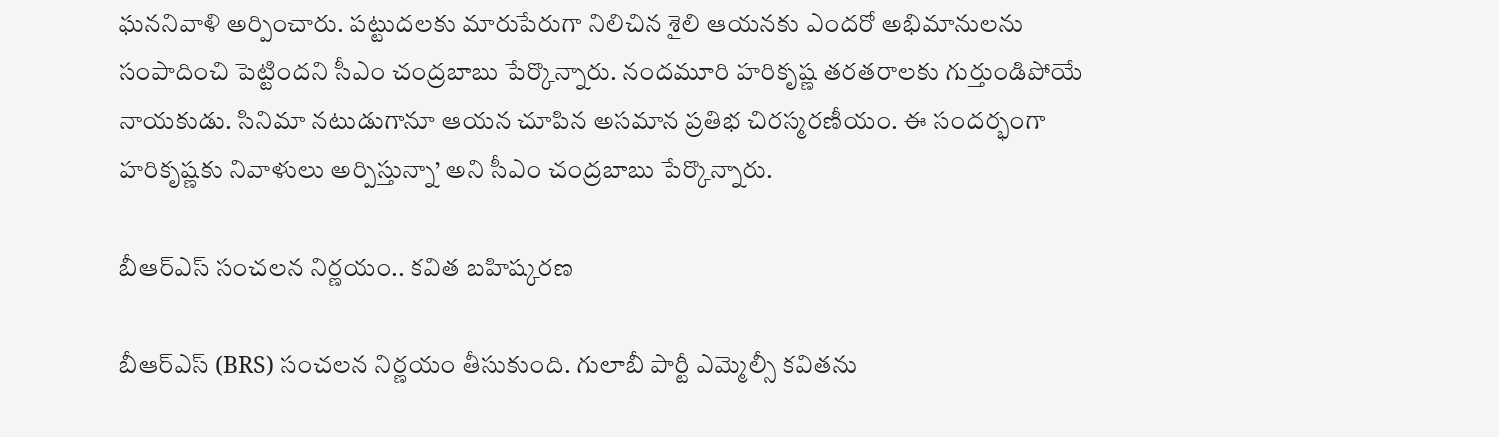ఘననివాళి అర్పించారు. పట్టుదలకు మారుపేరుగా నిలిచిన శైలి ఆయనకు ఎందరో అభిమానులను సంపాదించి పెట్టిందని సీఎం చంద్రబాబు పేర్కొన్నారు. నందమూరి హరికృష్ణ తరతరాలకు గుర్తుండిపోయే నాయకుడు. సినిమా నటుడుగానూ ఆయన చూపిన అసమాన ప్రతిభ చిరస్మరణీయం. ఈ సందర్భంగా హరికృష్ణకు నివాళులు అర్పిస్తున్నా’ అని సీఎం చంద్రబాబు పేర్కొన్నారు.

బీఆర్ఎస్ సంచలన నిర్ణయం.. కవిత బహిష్కరణ

బీఆర్ఎస్ (BRS) సంచలన నిర్ణయం తీసుకుంది. గులాబీ పార్టీ ఎమ్మెల్సీ కవితను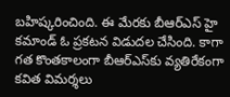బహిష్కరించింది. ఈ మేరకు బీఆర్ఎస్ హై కమాండ్ ఓ ప్రకటన విడుదల చేసింది. కాగా గత కొంతకాలంగా బీఆర్ఎస్‌కు వ్యతిరేకంగా కవిత విమర్శలు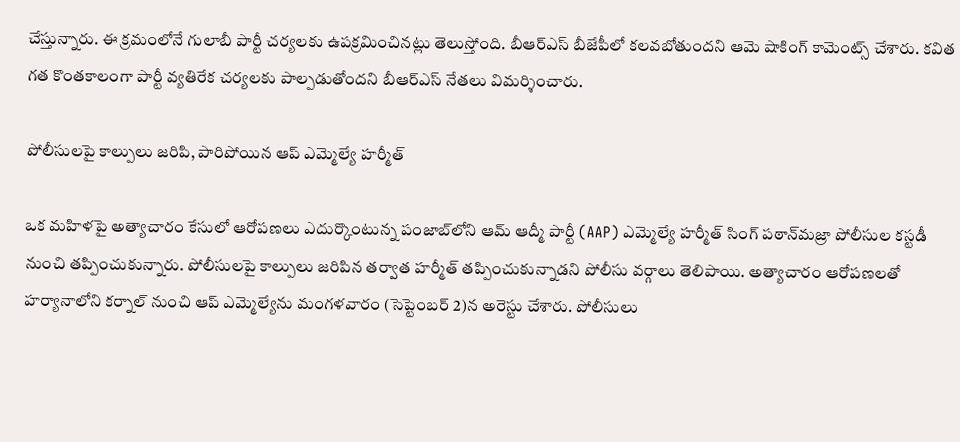చేస్తున్నారు. ఈ క్రమంలోనే గులాబీ పార్టీ చర్యలకు ఉపక్రమించినట్లు తెలుస్తోంది. బీఆర్ఎస్ బీజేపీలో కలవబోతుందని ఆమె షాకింగ్ కామెంట్స్ చేశారు. కవిత గత కొంతకాలంగా పార్టీ వ్యతిరేక చర్యలకు పాల్పడుతోందని బీఆర్ఎస్ నేతలు విమర్శించారు.

పోలీసులపై కాల్పులు జరిపి, పారిపోయిన ఆప్ ఎమ్మెల్యే హర్మీత్

ఒక మహిళపై అత్యాచారం కేసులో ఆరోపణలు ఎదుర్కొంటున్న పంజాబ్‌లోని ఆమ్ ఆద్మీ పార్టీ (AAP) ఎమ్మెల్యే హర్మీత్ సింగ్ పఠాన్‌మజ్రా పోలీసుల కస్టడీ నుంచి తప్పించుకున్నారు. పోలీసులపై కాల్పులు జరిపిన తర్వాత హర్మీత్ తప్పించుకున్నాడని పోలీసు వర్గాలు తెలిపాయి. అత్యాచారం ఆరోపణలతో హర్యానాలోని కర్నాల్ నుంచి ఆప్ ఎమ్మెల్యేను మంగళవారం (సెప్టెంబర్ 2)న అరెస్టు చేశారు. పోలీసులు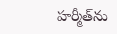హర్మీత్‌ను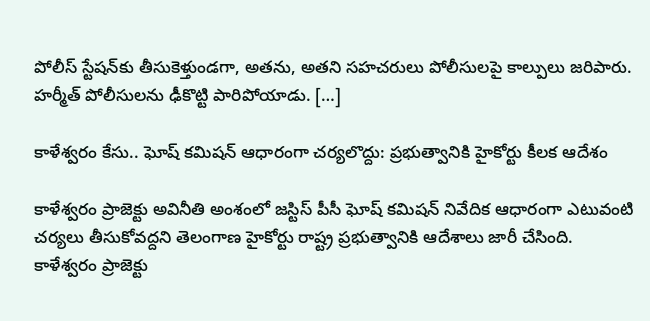పోలీస్ స్టేషన్‌కు తీసుకెళ్తుండగా, అతను, అతని సహచరులు పోలీసులపై కాల్పులు జరిపారు. హర్మీత్ పోలీసులను ఢీకొట్టి పారిపోయాడు. […]

కాళేశ్వరం కేసు.. ఘోష్ కమిషన్ ఆధారంగా చర్యలొద్దు: ప్రభుత్వానికి హైకోర్టు కీలక ఆదేశం

కాళేశ్వరం ప్రాజెక్టు అవినీతి అంశంలో జస్టిస్ పీసీ ఘోష్ కమిషన్ నివేదిక ఆధారంగా ఎటువంటి చర్యలు తీసుకోవద్దని తెలంగాణ హైకోర్టు రాష్ట్ర ప్రభుత్వానికి ఆదేశాలు జారీ చేసింది. కాళేశ్వరం ప్రాజెక్టు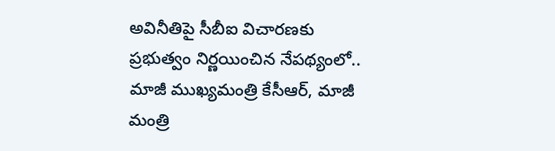అవినీతిపై సీబీఐ విచారణకు ప్రభుత్వం నిర్ణయించిన నేపథ్యంలో.. మాజీ ముఖ్యమంత్రి కేసీఆర్, మాజీ మంత్రి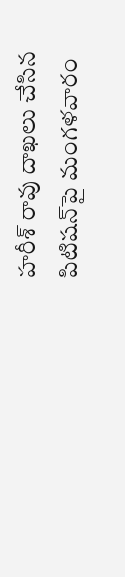హరీశ్ రావు దాఖలు చేసిన పిటిషన్‌పై మంగళవారం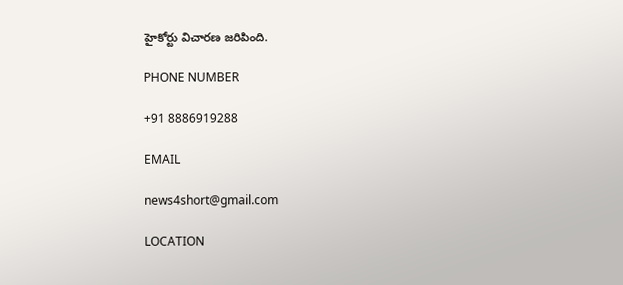హైకోర్టు విచారణ జరిపింది.

PHONE NUMBER

+91 8886919288

EMAIL

news4short@gmail.com

LOCATION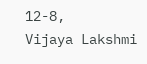12-8,
Vijaya Lakshmi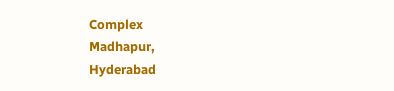Complex
Madhapur,
Hyderabad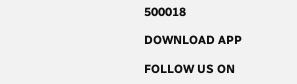500018

DOWNLOAD APP

FOLLOW US ON